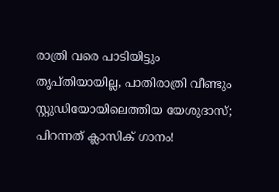രാത്രി വരെ പാടിയിട്ടും തൃപ്തിയായില്ല, പാതിരാത്രി വീണ്ടും സ്റ്റുഡിയോയിലെത്തിയ യേശുദാസ്; പിറന്നത് ക്ലാസിക് ഗാനം!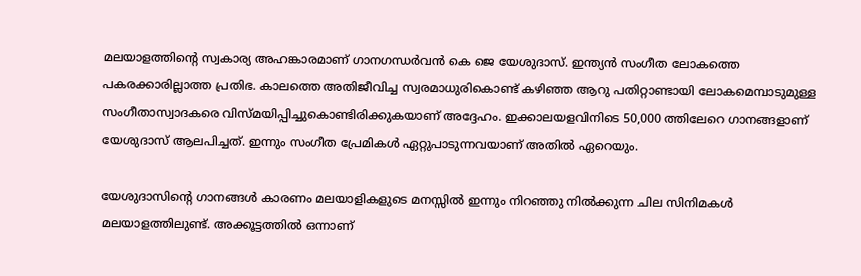മലയാളത്തിന്റെ സ്വകാര്യ അഹങ്കാരമാണ് ഗാനഗന്ധർവൻ കെ ജെ യേശുദാസ്. ഇന്ത്യൻ സംഗീത ലോകത്തെ പകരക്കാരില്ലാത്ത പ്രതിഭ. കാലത്തെ അതിജീവിച്ച സ്വരമാധുരികൊണ്ട് കഴിഞ്ഞ ആറു പതിറ്റാണ്ടായി ലോകമെമ്പാടുമുള്ള സംഗീതാസ്വാദകരെ വിസ്മയിപ്പിച്ചുകൊണ്ടിരിക്കുകയാണ് അദ്ദേഹം. ഇക്കാലയളവിനിടെ 50,000 ത്തിലേറെ ഗാനങ്ങളാണ് യേശുദാസ് ആലപിച്ചത്. ഇന്നും സംഗീത പ്രേമികൾ ഏറ്റുപാടുന്നവയാണ് അതിൽ ഏറെയും.

യേശുദാസിന്റെ ഗാനങ്ങൾ കാരണം മലയാളികളുടെ മനസ്സിൽ ഇന്നും നിറഞ്ഞു നിൽക്കുന്ന ചില സിനിമകൾ മലയാളത്തിലുണ്ട്. അക്കൂട്ടത്തിൽ ഒന്നാണ്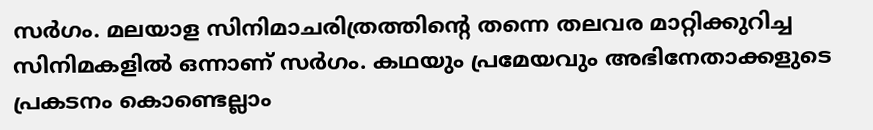സർഗം. മലയാള സിനിമാചരിത്രത്തിന്റെ തന്നെ തലവര മാറ്റിക്കുറിച്ച സിനിമകളിൽ ഒന്നാണ് സർഗം. കഥയും പ്രമേയവും അഭിനേതാക്കളുടെ പ്രകടനം കൊണ്ടെല്ലാം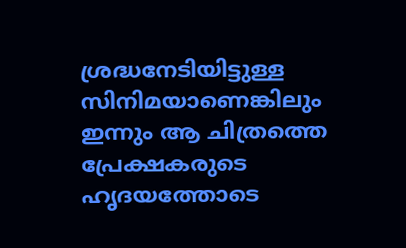ശ്രദ്ധനേടിയിട്ടുള്ള സിനിമയാണെങ്കിലും ഇന്നും ആ ചിത്രത്തെ പ്രേക്ഷകരുടെ ഹൃദയത്തോടെ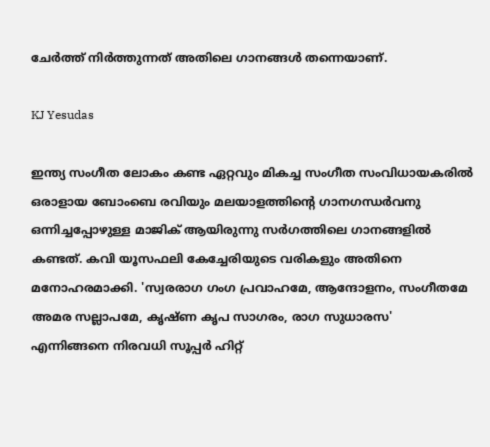ചേർത്ത് നിർത്തുന്നത് അതിലെ ഗാനങ്ങൾ തന്നെയാണ്.

KJ Yesudas

ഇന്ത്യ സംഗീത ലോകം കണ്ട ഏറ്റവും മികച്ച സംഗീത സംവിധായകരിൽ ഒരാളായ ബോംബെ രവിയും മലയാളത്തിന്റെ ഗാനഗന്ധർവനു ഒന്നിച്ചപ്പോഴുള്ള മാജിക് ആയിരുന്നു സർഗത്തിലെ ഗാനങ്ങളിൽ കണ്ടത്. കവി യൂസഫലി കേച്ചേരിയുടെ വരികളും അതിനെ മനോഹരമാക്കി. 'സ്വരരാഗ ഗംഗ പ്രവാഹമേ, ആന്ദോളനം, സംഗീതമേ അമര സല്ലാപമേ, കൃഷ്ണ കൃപ സാഗരം, രാഗ സുധാരസ' എന്നിങ്ങനെ നിരവധി സൂപ്പർ ഹിറ്റ്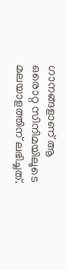ഗാനങ്ങളാണ് ആ ഒരൊറ്റ സിനിമയിലൂടെ മലയാളത്തിന് ലഭിച്ചത്.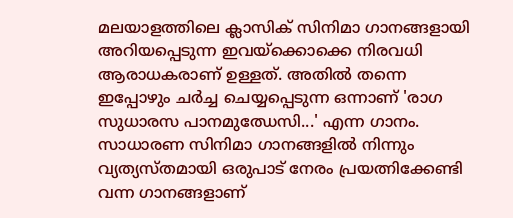മലയാളത്തിലെ ക്ലാസിക് സിനിമാ ഗാനങ്ങളായി അറിയപ്പെടുന്ന ഇവയ്ക്കൊക്കെ നിരവധി ആരാധകരാണ് ഉള്ളത്. അതിൽ തന്നെ ഇപ്പോഴും ചർച്ച ചെയ്യപ്പെടുന്ന ഒന്നാണ് 'രാഗ സുധാരസ പാനമുഝേസി...' എന്ന ഗാനം. സാധാരണ സിനിമാ ഗാനങ്ങളിൽ നിന്നും വ്യത്യസ്‍തമായി ഒരുപാട് നേരം പ്രയത്നിക്കേണ്ടി വന്ന ഗാനങ്ങളാണ്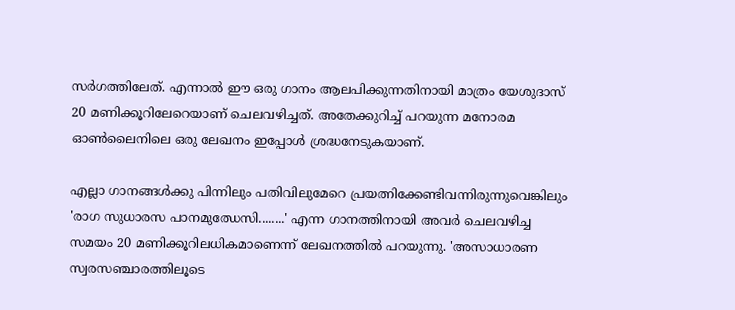സർഗത്തിലേത്. എന്നാൽ ഈ ഒരു ഗാനം ആലപിക്കുന്നതിനായി മാത്രം യേശുദാസ് 20 മണിക്കൂറിലേറെയാണ് ചെലവഴിച്ചത്. അതേക്കുറിച്ച് പറയുന്ന മനോരമ ഓൺലൈനിലെ ഒരു ലേഖനം ഇപ്പോൾ ശ്രദ്ധനേടുകയാണ്.

എല്ലാ ഗാനങ്ങൾക്കു പിന്നിലും പതിവിലുമേറെ പ്രയത്നിക്കേണ്ടിവന്നിരുന്നുവെങ്കിലും 'രാഗ സുധാരസ പാനമുഝേസി........' എന്ന ഗാനത്തിനായി അവർ ചെലവഴിച്ച സമയം 20 മണിക്കൂറിലധികമാണെന്ന് ലേഖനത്തിൽ പറയുന്നു. 'അസാധാരണ സ്വരസഞ്ചാരത്തിലൂടെ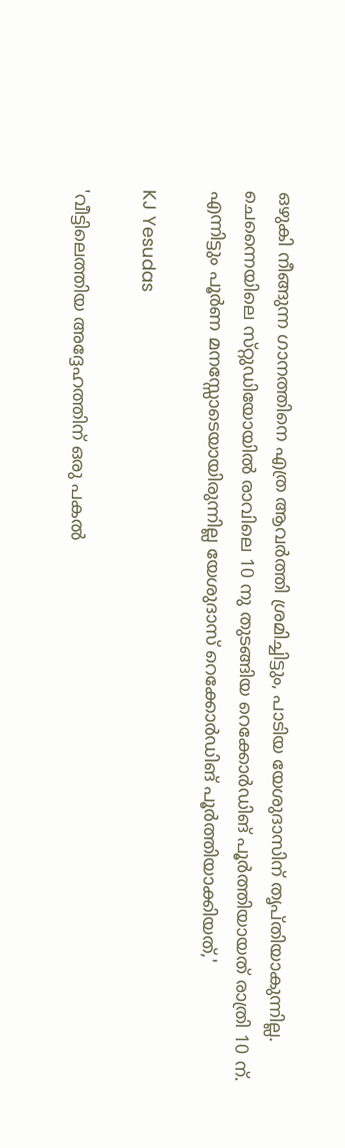ഒഴുകി നീങ്ങുന്ന ഗാനത്തിനെ എത്ര ആവർത്തി ശ്രമിച്ചിട്ടും, പാടിയ യേശുദാസിന് തൃപ്തിയാകുന്നില്ല. ചെന്നൈയിലെ സ്‌റ്റുഡിയോയിൽ രാവിലെ 10 നു തുടങ്ങിയ റെക്കോർഡിങ് പൂർത്തിയായത് രാത്രി 10 ന്. എന്നിട്ടും പൂർണ മനസ്സോടെയായിരുന്നില്ല യേശുദാസ് റെക്കോർഡിങ് പൂർത്തിയാക്കിയത്,'

KJ Yesudas

'വീട്ടിലെത്തിയ അദ്ദേഹത്തിന് ഒരു പകൽ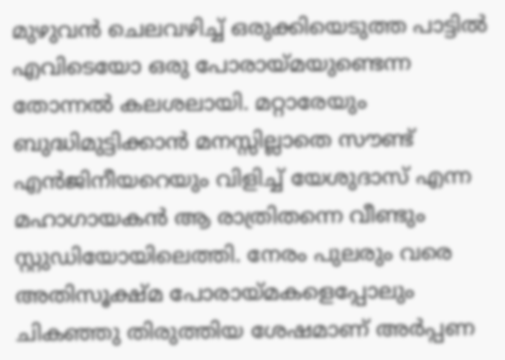മുഴുവൻ ചെലവഴിച്ച് ഒരുക്കിയെടുത്ത പാട്ടിൽ എവിടെയോ ഒരു പോരായ്മയുണ്ടെന്ന തോന്നൽ കലശലായി. മറ്റാരേയും ബുദ്ധിമുട്ടിക്കാൻ മനസ്സില്ലാതെ സൗണ്ട് എൻജിനീയറെയും വിളിച്ച് യേശുദാസ് എന്ന മഹാഗായകൻ ആ രാത്രിതന്നെ വീണ്ടും സ്റ്റുഡിയോയിലെത്തി. നേരം പുലരും വരെ അതിസൂക്ഷ്മ പോരായ്മകളെപ്പോലും ചികഞ്ഞു തിരുത്തിയ ശേഷമാണ് അർപ്പണ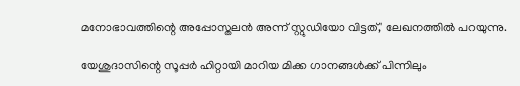മനോഭാവത്തിന്റെ അപ്പോസ്തലൻ അന്ന് സ്റ്റുഡിയോ വിട്ടത്,' ലേഖനത്തിൽ പറയുന്നു.

യേശുദാസിന്റെ സൂപ്പർ ഹിറ്റായി മാറിയ മിക്ക ഗാനങ്ങൾക്ക് പിന്നിലും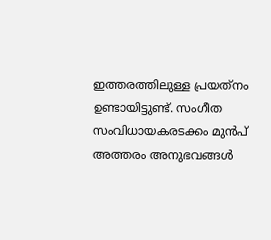ഇത്തരത്തിലുള്ള പ്രയത്‌നം ഉണ്ടായിട്ടുണ്ട്. സംഗീത സംവിധായകരടക്കം മുൻപ് അത്തരം അനുഭവങ്ങൾ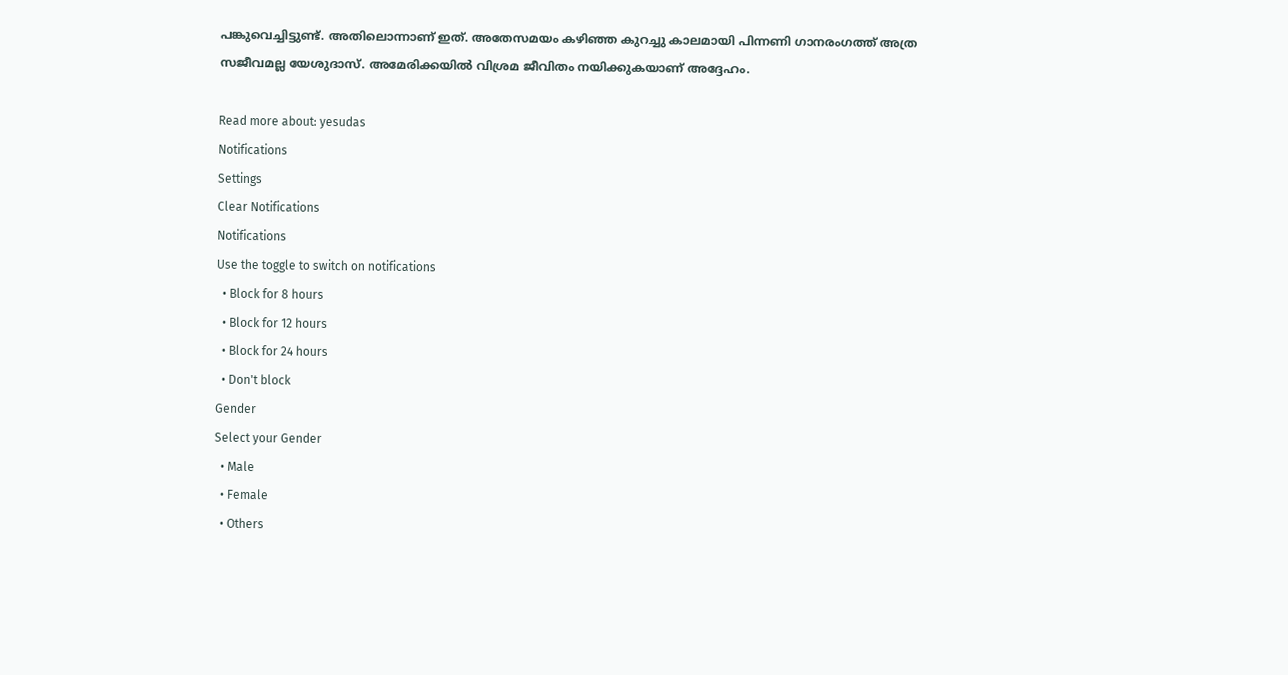പങ്കുവെച്ചിട്ടുണ്ട്. അതിലൊന്നാണ് ഇത്. അതേസമയം കഴിഞ്ഞ കുറച്ചു കാലമായി പിന്നണി ഗാനരംഗത്ത് അത്ര സജീവമല്ല യേശുദാസ്. അമേരിക്കയിൽ വിശ്രമ ജീവിതം നയിക്കുകയാണ് അദ്ദേഹം.

Read more about: yesudas
Notifications
Settings
Clear Notifications
Notifications
Use the toggle to switch on notifications
  • Block for 8 hours
  • Block for 12 hours
  • Block for 24 hours
  • Don't block
Gender
Select your Gender
  • Male
  • Female
  • Others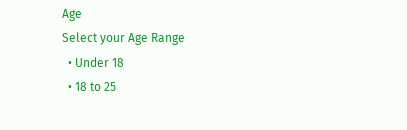Age
Select your Age Range
  • Under 18
  • 18 to 25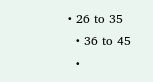• 26 to 35
  • 36 to 45
  •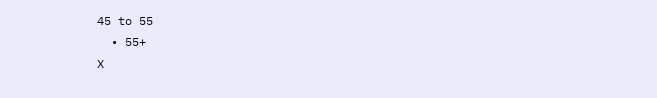45 to 55
  • 55+
X